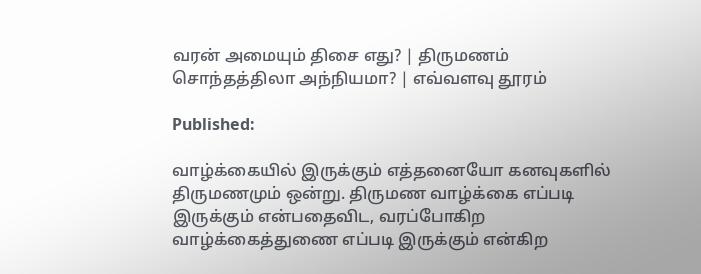வரன் அமையும் திசை எது? | திருமணம் சொந்தத்திலா அந்நியமா? | எவ்வளவு தூரம்

Published:

வாழ்க்கையில் இருக்கும் எத்தனையோ கனவுகளில் திருமணமும் ஒன்று. திருமண வாழ்க்கை எப்படி இருக்கும் என்பதைவிட, வரப்போகிற வாழ்க்கைத்துணை எப்படி இருக்கும் என்கிற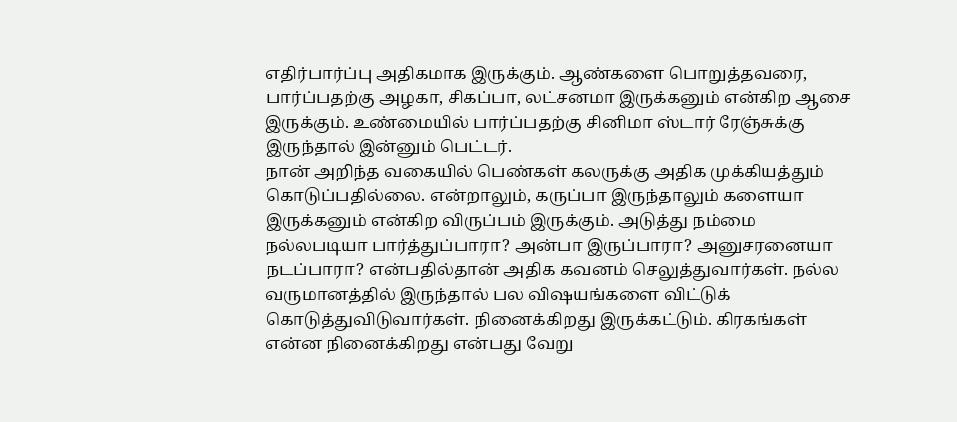எதிர்பார்ப்பு அதிகமாக இருக்கும். ஆண்களை பொறுத்தவரை, பார்ப்பதற்கு அழகா, சிகப்பா, லட்சனமா இருக்கனும் என்கிற ஆசை இருக்கும். உண்மையில் பார்ப்பதற்கு சினிமா ஸ்டார் ரேஞ்சுக்கு இருந்தால் இன்னும் பெட்டர்.
நான் அறிந்த வகையில் பெண்கள் கலருக்கு அதிக முக்கியத்தும் கொடுப்பதில்லை. என்றாலும், கருப்பா இருந்தாலும் களையா இருக்கனும் என்கிற விருப்பம் இருக்கும். அடுத்து நம்மை நல்லபடியா பார்த்துப்பாரா? அன்பா இருப்பாரா? அனுசரனையா நடப்பாரா? என்பதில்தான் அதிக கவனம் செலுத்துவார்கள். நல்ல வருமானத்தில் இருந்தால் பல விஷயங்களை விட்டுக் கொடுத்துவிடுவார்கள். நினைக்கிறது இருக்கட்டும். கிரகங்கள் என்ன நினைக்கிறது என்பது வேறு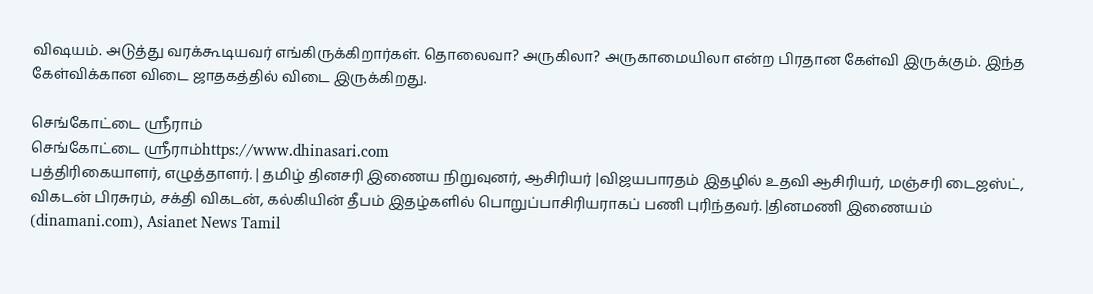விஷயம். அடுத்து வரக்கூடியவர் எங்கிருக்கிறார்கள். தொலைவா? அருகிலா? அருகாமையிலா என்ற பிரதான கேள்வி இருக்கும். இந்த கேள்விக்கான விடை ஜாதகத்தில் விடை இருக்கிறது.

செங்கோட்டை ஸ்ரீராம்
செங்கோட்டை ஸ்ரீராம்https://www.dhinasari.com
பத்திரிகையாளர், எழுத்தாளர். | தமிழ் தினசரி இணைய நிறுவுனர், ஆசிரியர் |விஜயபாரதம் இதழில் உதவி ஆசிரியர், மஞ்சரி டைஜஸ்ட், விகடன் பிரசுரம், சக்தி விகடன், கல்கியின் தீபம் இதழ்களில் பொறுப்பாசிரியராகப் பணி புரிந்தவர். |தினமணி இணையம் (dinamani.com), Asianet News Tamil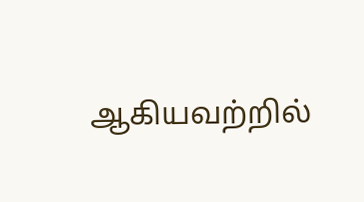ஆகியவற்றில்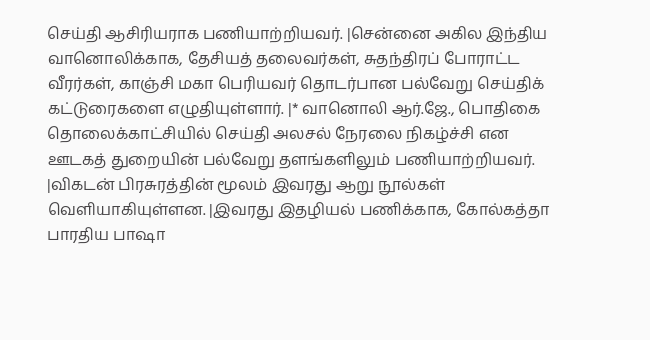செய்தி ஆசிரியராக பணியாற்றியவர். |சென்னை அகில இந்திய வானொலிக்காக, தேசியத் தலைவர்கள், சுதந்திரப் போராட்ட வீரர்கள், காஞ்சி மகா பெரியவர் தொடர்பான பல்வேறு செய்திக் கட்டுரைகளை எழுதியுள்ளார். |* வானொலி ஆர்.ஜே., பொதிகை தொலைக்காட்சியில் செய்தி அலசல் நேரலை நிகழ்ச்சி என ஊடகத் துறையின் பல்வேறு தளங்களிலும் பணியாற்றியவர். |விகடன் பிரசுரத்தின் மூலம் இவரது ஆறு நூல்கள் வெளியாகியுள்ளன. |இவரது இதழியல் பணிக்காக, கோல்கத்தா பாரதிய பாஷா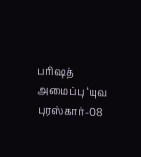பரிஷத் அமைப்பு ‘யுவ புரஸ்கார்-08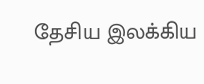தேசிய இலக்கிய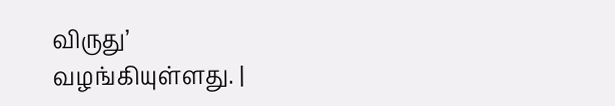விருது’ வழங்கியுள்ளது. |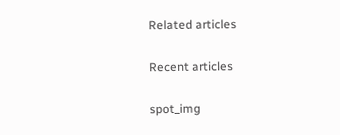Related articles

Recent articles

spot_img